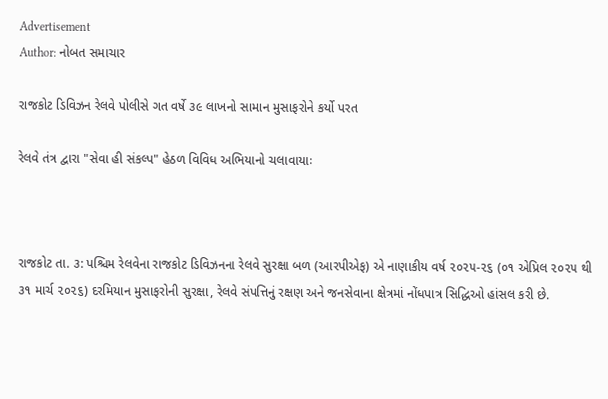Advertisement
Author: નોબત સમાચાર

રાજકોટ ડિવિઝન રેલવે પોલીસે ગત વર્ષે ૩૯ લાખનો સામાન મુસાફરોને કર્યો પરત

રેલવે તંત્ર દ્વારા "સેવા હી સંકલ્પ" હેઠળ વિવિધ અભિયાનો ચલાવાયાઃ



રાજકોટ તા. ૩: પશ્ચિમ રેલવેના રાજકોટ ડિવિઝનના રેલવે સુરક્ષા બળ (આરપીએફ) એ નાણાકીય વર્ષ ૨૦૨૫-૨૬ (૦૧ એપ્રિલ ૨૦૨૫ થી ૩૧ માર્ચ ૨૦૨૬) દરમિયાન મુસાફરોની સુરક્ષા, રેલવે સંપત્તિનું રક્ષણ અને જનસેવાના ક્ષેત્રમાં નોંધપાત્ર સિદ્ધિઓ હાંસલ કરી છે.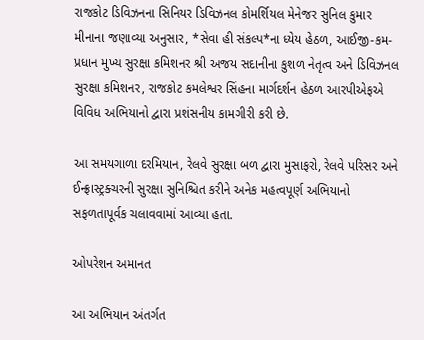રાજકોટ ડિવિઝનના સિનિયર ડિવિઝનલ કોમર્શિયલ મેનેજર સુનિલ કુમાર મીનાના જણાવ્યા અનુસાર, *સેવા હી સંકલ્પ*ના ધ્યેય હેઠળ, આઈજી-કમ-પ્રધાન મુખ્ય સુરક્ષા કમિશનર શ્રી અજય સદાનીના કુશળ નેતૃત્વ અને ડિવિઝનલ સુરક્ષા કમિશનર, રાજકોટ કમલેશ્વર સિંહના માર્ગદર્શન હેઠળ આરપીએફએ વિવિધ અભિયાનો દ્વારા પ્રશંસનીય કામગીરી કરી છે.

આ સમયગાળા દરમિયાન, રેલવે સુરક્ષા બળ દ્વારા મુસાફરો, રેલવે પરિસર અને ઈન્ફ્રાસ્ટ્રક્ચરની સુરક્ષા સુનિશ્ચિત કરીને અનેક મહત્વપૂર્ણ અભિયાનો સફળતાપૂર્વક ચલાવવામાં આવ્યા હતા.

ઓપરેશન અમાનત

આ અભિયાન અંતર્ગત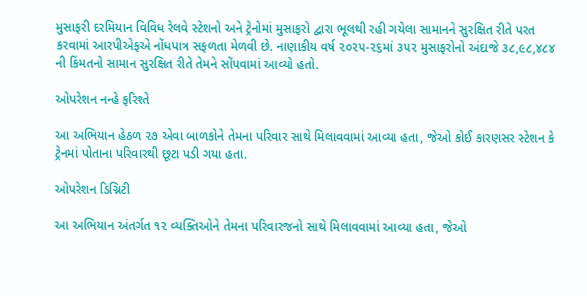મુસાફરી દરમિયાન વિવિધ રેલવે સ્ટેશનો અને ટ્રેનોમાં મુસાફરો દ્વારા ભૂલથી રહી ગયેલા સામાનને સુરક્ષિત રીતે પરત કરવામાં આરપીએફએ નોંધપાત્ર સફળતા મેળવી છે. નાણાકીય વર્ષ ૨૦૨૫-૨૬માં ૩૫૨ મુસાફરોનો અંદાજે ૩૮,૯૮,૪૮૪ ની કિંમતનો સામાન સુરક્ષિત રીતે તેમને સોંપવામાં આવ્યો હતો.

ઓપરેશન નન્હે ફરિશ્તે

આ અભિયાન હેઠળ ૨૭ એવા બાળકોને તેમના પરિવાર સાથે મિલાવવામાં આવ્યા હતા, જેઓ કોઈ કારણસર સ્ટેશન કે ટ્રેનમાં પોતાના પરિવારથી છૂટા પડી ગયા હતા.

ઓપરેશન ડિગ્નિટી

આ અભિયાન અંતર્ગત ૧૨ વ્યક્તિઓને તેમના પરિવારજનો સાથે મિલાવવામાં આવ્યા હતા, જેઓ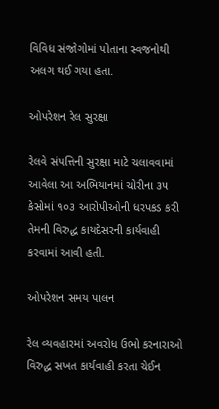વિવિધ સંજોગોમાં પોતાના સ્વજનોથી અલગ થઈ ગયા હતા.

ઓપરેશન રેલ સુરક્ષા

રેલવે સંપત્તિની સુરક્ષા માટે ચલાવવામાં આવેલા આ અભિયાનમાં ચોરીના ૩૫ કેસોમાં ૧૦૩ આરોપીઓની ધરપકડ કરી તેમની વિરુદ્ધ કાયદેસરની કાર્યવાહી કરવામાં આવી હતી.

ઓપરેશન સમય પાલન

રેલ વ્યવહારમાં અવરોધ ઉભો કરનારાઓ વિરુદ્ધ સખત કાર્યવાહી કરતા ચેઈન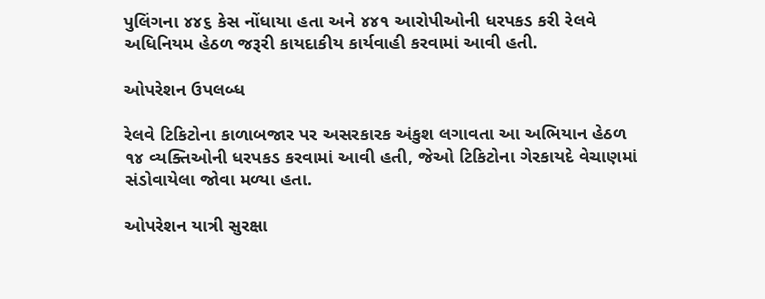પુલિંગના ૪૪૬ કેસ નોંધાયા હતા અને ૪૪૧ આરોપીઓની ધરપકડ કરી રેલવે અધિનિયમ હેઠળ જરૂરી કાયદાકીય કાર્યવાહી કરવામાં આવી હતી.

ઓપરેશન ઉપલબ્ધ

રેલવે ટિકિટોના કાળાબજાર પર અસરકારક અંકુશ લગાવતા આ અભિયાન હેઠળ ૧૪ વ્યક્તિઓની ધરપકડ કરવામાં આવી હતી, જેઓ ટિકિટોના ગેરકાયદે વેચાણમાં સંડોવાયેલા જોવા મળ્યા હતા.

ઓપરેશન યાત્રી સુરક્ષા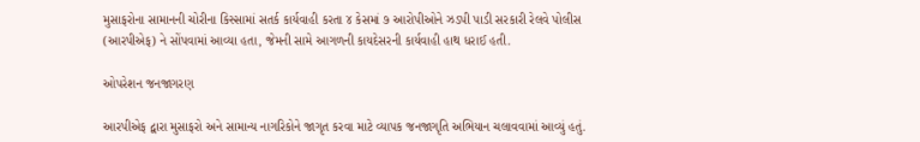મુસાફરોના સામાનની ચોરીના કિસ્સામાં સતર્ક કાર્યવાહી કરતા ૪ કેસમાં ૭ આરોપીઓને ઝડપી પાડી સરકારી રેલવે પોલીસ (આરપીએફ) ને સોંપવામાં આવ્યા હતા, જેમની સામે આગળની કાયદેસરની કાર્યવાહી હાથ ધરાઈ હતી.

ઓપરેશન જનજાગરણ

આરપીએફ દ્વારા મુસાફરો અને સામાન્ય નાગરિકોને જાગૃત કરવા માટે વ્યાપક જનજાગૃતિ અભિયાન ચલાવવામાં આવ્યું હતું.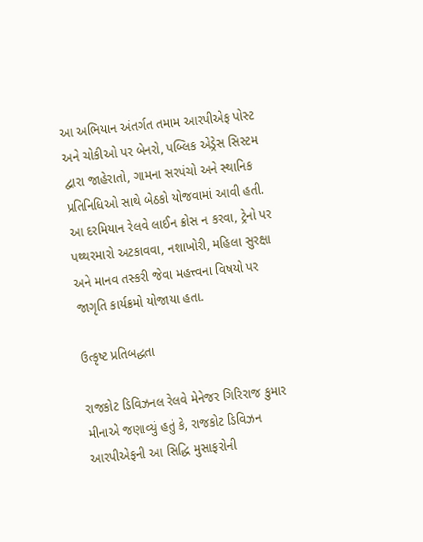આ અભિયાન અંતર્ગત તમામ આરપીએફ પોસ્ટ અને ચોકીઓ પર બેનરો, પબ્લિક એડ્રેસ સિસ્ટમ દ્વારા જાહેરાતો, ગામના સરપંચો અને સ્થાનિક પ્રતિનિધિઓ સાથે બેઠકો યોજવામાં આવી હતી. આ દરમિયાન રેલવે લાઈન ક્રોસ ન કરવા, ટ્રેનો પર પથ્થરમારો અટકાવવા, નશાખોરી, મહિલા સુરક્ષા અને માનવ તસ્કરી જેવા મહત્ત્વના વિષયો પર જાગૃતિ કાર્યક્રમો યોજાયા હતા.

ઉત્કૃષ્ટ પ્રતિબદ્ધતા

રાજકોટ ડિવિઝનલ રેલવે મેનેજર ગિરિરાજ કુમાર મીનાએ જણાવ્યું હતું કે, રાજકોટ ડિવિઝન આરપીએફની આ સિદ્ધિ મુસાફરોની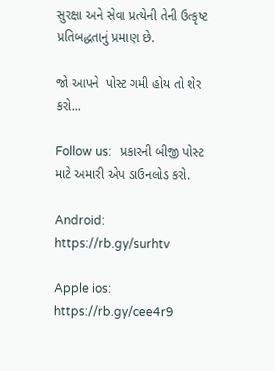સુરક્ષા અને સેવા પ્રત્યેની તેની ઉત્કૃષ્ટ પ્રતિબદ્ધતાનું પ્રમાણ છે.

જો આપને  પોસ્ટ ગમી હોય તો શેર કરો...

Follow us:   પ્રકારની બીજી પોસ્ટ માટે અમારી એપ ડાઉનલોડ કરો.

Android: https://rb.gy/surhtv

Apple ios: https://rb.gy/cee4r9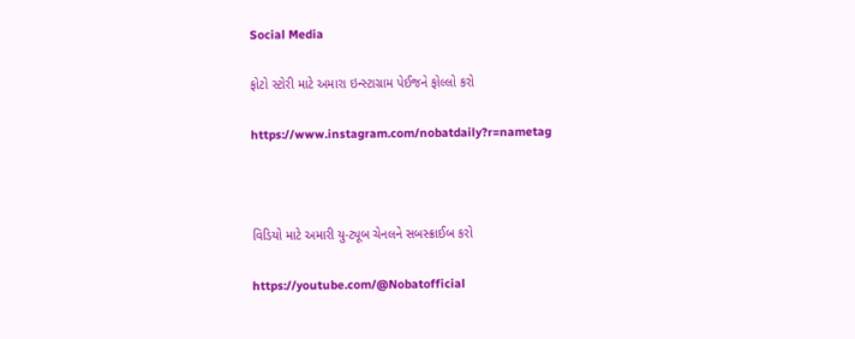Social Media

ફોટો સ્ટોરી માટે અમારા ઇન્સ્ટાગ્રામ પેઈજને ફોલ્લો કરો

https://www.instagram.com/nobatdaily?r=nametag



વિડિયો માટે અમારી યુ-ટ્યૂબ ચેનલને સબસ્ક્રાઈબ કરો

https://youtube.com/@Nobatofficial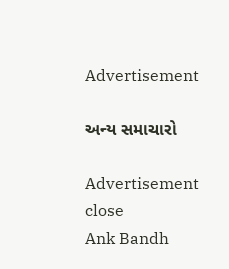Advertisement

અન્ય સમાચારો

Advertisement
close
Ank Bandh